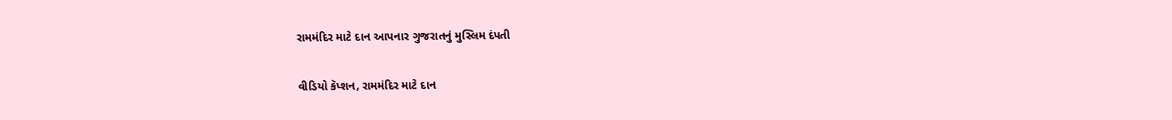રામમંદિર માટે દાન આપનાર ગુજરાતનું મુસ્લિમ દંપતી

વીડિયો કૅપ્શન, રામમંદિર માટે દાન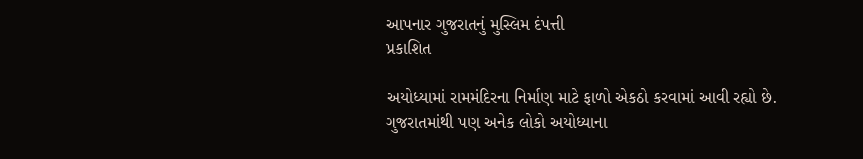આપનાર ગુજરાતનું મુસ્લિમ દંપત્તી
પ્રકાશિત

અયોધ્યામાં રામમંદિરના નિર્માણ માટે ફાળો એકઠો કરવામાં આવી રહ્યો છે. ગુજરાતમાંથી પણ અનેક લોકો અયોધ્યાના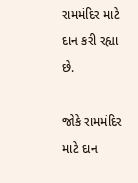રામમંદિર માટે દાન કરી રહ્યા છે.

જોકે રામમંદિર માટે દાન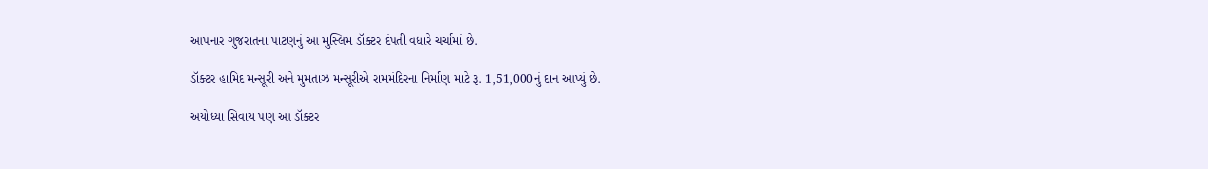આપનાર ગુજરાતના પાટણનું આ મુસ્લિમ ડૉક્ટર દંપતી વધારે ચર્ચામાં છે.

ડૉક્ટર હામિદ મન્સૂરી અને મુમતાઝ મન્સૂરીએ રામમંદિરના નિર્માણ માટે રૂ. 1,51,000નું દાન આપ્યું છે.

અયોધ્યા સિવાય પણ આ ડૉક્ટર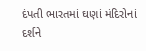દંપતી ભારતમાં ઘણાં મંદિરોનાં દર્શને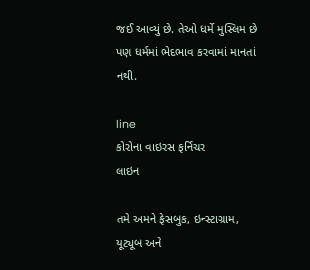જઈ આવ્યું છે. તેઓ ધર્મે મુસ્લિમ છે પણ ધર્મમાં ભેદભાવ કરવામાં માનતાં નથી.

line
કોરોના વાઇરસ ફર્નિચર
લાઇન

તમે અમને ફેસબુક, ઇન્સ્ટાગ્રામ, યૂટ્યૂબ અને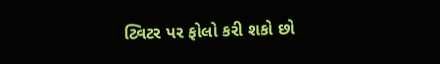ટ્વિટર પર ફોલો કરી શકો છો